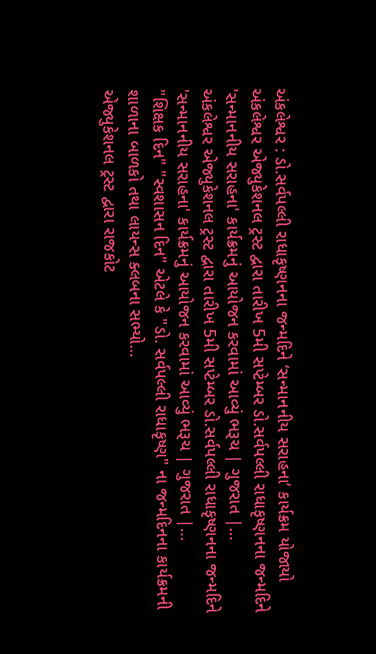અંકલેશ્વર : ડો.સર્વપલ્લી રાધાકૃષ્ણનના જન્મદિને ‘સન્માનનીય સરાહના’ કાર્યક્રમ યોજાયો
અંકલેશ્વર એજ્યુકેશનલ ટ્રસ્ટ દ્વારા તારીખ 5મી સપ્ટેમ્બર ડો.સર્વપલ્લી રાધાકૃષ્ણનના જન્મદિને 'સન્માનનીય સરાહના' કાર્યક્રમનું આયોજન કરવામાં આવ્યું ભરૂચ | ગુજરાત |…
અંકલેશ્વર એજ્યુકેશનલ ટ્રસ્ટ દ્વારા તારીખ 5મી સપ્ટેમ્બર ડો.સર્વપલ્લી રાધાકૃષ્ણનના જન્મદિને 'સન્માનનીય સરાહના' કાર્યક્રમનું આયોજન કરવામાં આવ્યું ભરૂચ | ગુજરાત |…
"શિક્ષક દિન" "સ્વશાસન દિન" એટલે કે "ડો. સર્વપલ્લી રાધાકૃષ્ણ" ના જન્મદિનના કાર્યક્રમની શાળાના બાળકો તથા લાયન્સ ક્લબના સભ્યો…
એજ્યુકેશનલ ટ્રસ્ટ દ્વારા રાજકોટ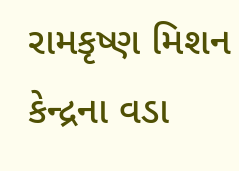રામકૃષ્ણ મિશન કેન્દ્રના વડા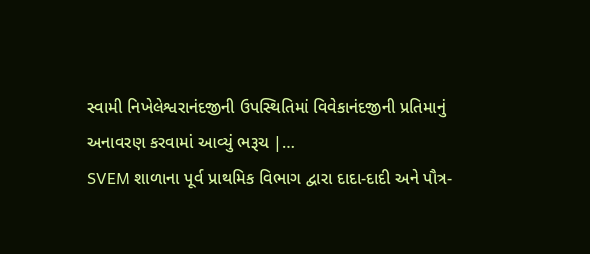સ્વામી નિખેલેશ્વરાનંદજીની ઉપસ્થિતિમાં વિવેકાનંદજીની પ્રતિમાનું અનાવરણ કરવામાં આવ્યું ભરૂચ |…
SVEM શાળાના પૂર્વ પ્રાથમિક વિભાગ દ્વારા દાદા-દાદી અને પૌત્ર-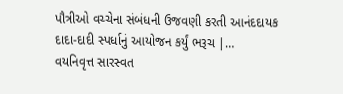પૌત્રીઓ વચ્ચેના સંબંધની ઉજવણી કરતી આનંદદાયક દાદા-દાદી સ્પર્ધાનું આયોજન કર્યું ભરૂચ |…
વયનિવૃત્ત સારસ્વત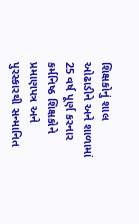શિક્ષકોનું શાલ ઓઢાડીને અને શાળામાં 25 વર્ષ પૂર્ણ કરનાર કર્મનિષ્ઠ શિક્ષકોને પ્રમાણપત્ર અને પુરસ્કારથી સન્માનિત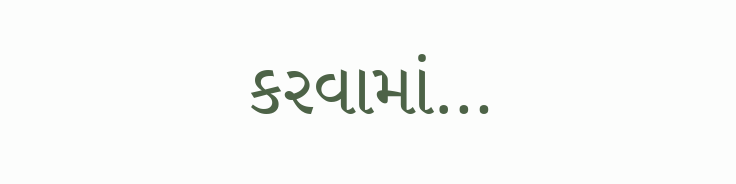કરવામાં…